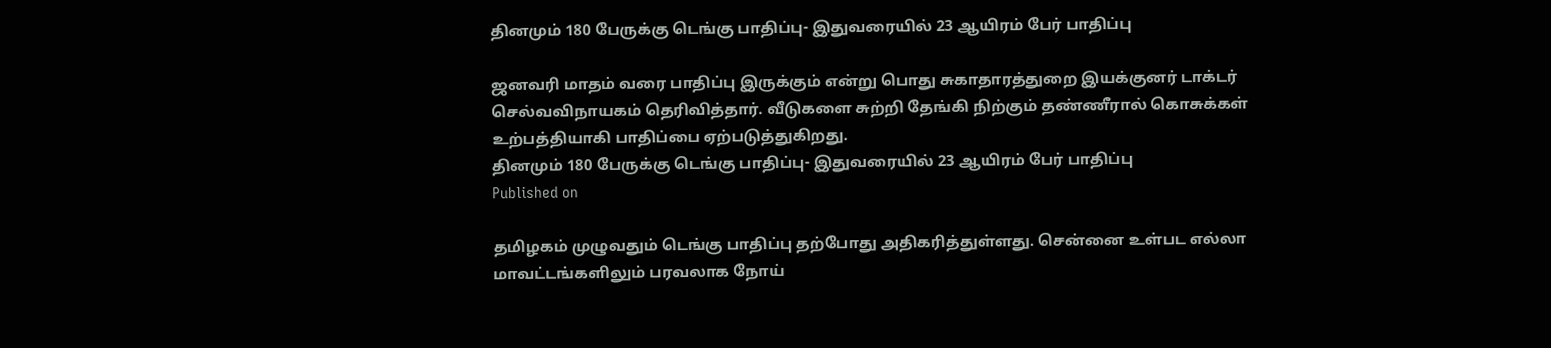தினமும் 180 பேருக்கு டெங்கு பாதிப்பு- இதுவரையில் 23 ஆயிரம் பேர் பாதிப்பு

ஜனவரி மாதம் வரை பாதிப்பு இருக்கும் என்று பொது சுகாதாரத்துறை இயக்குனர் டாக்டர் செல்வவிநாயகம் தெரிவித்தார். வீடுகளை சுற்றி தேங்கி நிற்கும் தண்ணீரால் கொசுக்கள் உற்பத்தியாகி பாதிப்பை ஏற்படுத்துகிறது.
தினமும் 180 பேருக்கு டெங்கு பாதிப்பு- இதுவரையில் 23 ஆயிரம் பேர் பாதிப்பு
Published on

தமிழகம் முழுவதும் டெங்கு பாதிப்பு தற்போது அதிகரித்துள்ளது. சென்னை உள்பட எல்லா மாவட்டங்களிலும் பரவலாக நோய்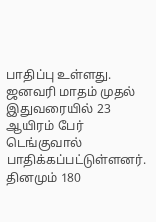பாதிப்பு உள்ளது. ஜனவரி மாதம் முதல் இதுவரையில் 23 ஆயிரம் பேர் டெங்குவால் பாதிக்கப்பட்டுள்ளனர். தினமும் 180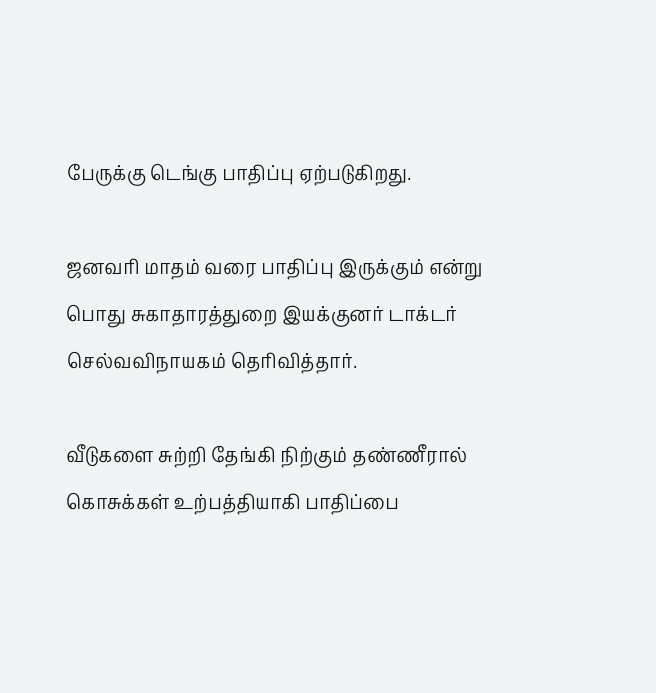பேருக்கு டெங்கு பாதிப்பு ஏற்படுகிறது.

ஜனவரி மாதம் வரை பாதிப்பு இருக்கும் என்று பொது சுகாதாரத்துறை இயக்குனர் டாக்டர் செல்வவிநாயகம் தெரிவித்தார்.

வீடுகளை சுற்றி தேங்கி நிற்கும் தண்ணீரால் கொசுக்கள் உற்பத்தியாகி பாதிப்பை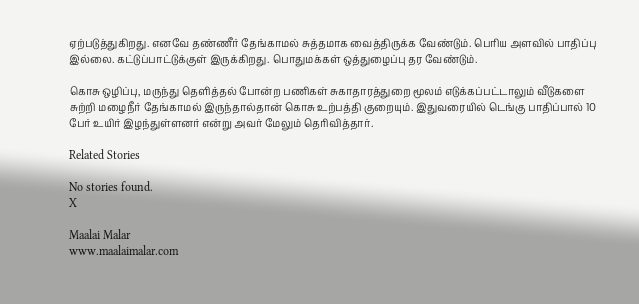ஏற்படுத்துகிறது. எனவே தண்ணீர் தேங்காமல் சுத்தமாக வைத்திருக்க வேண்டும். பெரிய அளவில் பாதிப்பு இல்லை. கட்டுப்பாட்டுக்குள் இருக்கிறது. பொதுமக்கள் ஒத்துழைப்பு தர வேண்டும்.

கொசு ஒழிப்பு, மருந்து தெளித்தல் போன்ற பணிகள் சுகாதாரத்துறை மூலம் எடுக்கப்பட்டாலும் வீடுகளை சுற்றி மழைநீர் தேங்காமல் இருந்தால்தான் கொசு உற்பத்தி குறையும். இதுவரையில் டெங்கு பாதிப்பால் 10 பேர் உயிர் இழந்துள்ளனர் என்று அவர் மேலும் தெரிவித்தார்.

Related Stories

No stories found.
X

Maalai Malar
www.maalaimalar.com